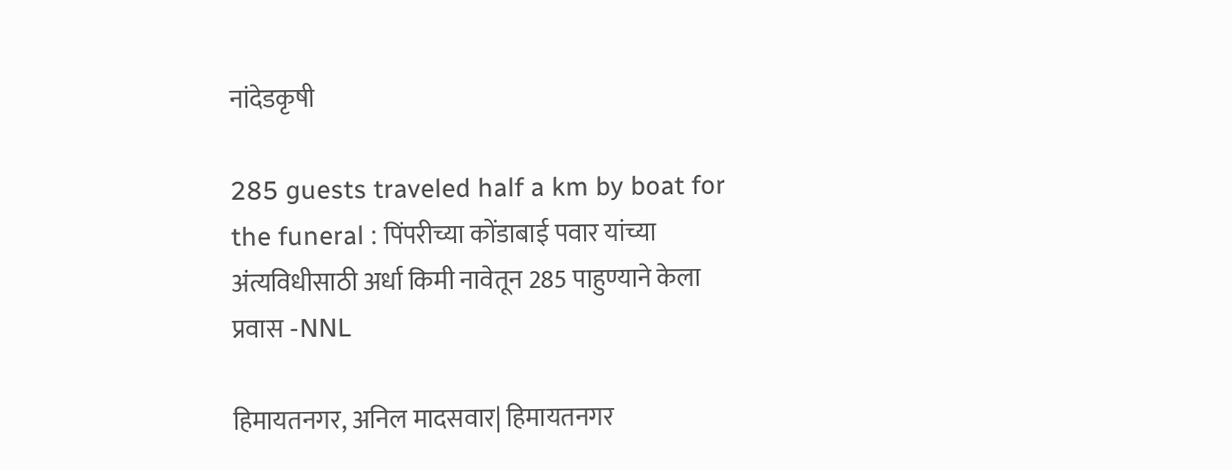नांदेडकृषी

285 guests traveled half a km by boat for the funeral : पिंपरीच्या कोंडाबाई पवार यांच्या अंत्यविधीसाठी अर्धा किमी नावेतून 285 पाहुण्याने केला प्रवास -NNL

हिमायतनगर, अनिल मादसवार| हिमायतनगर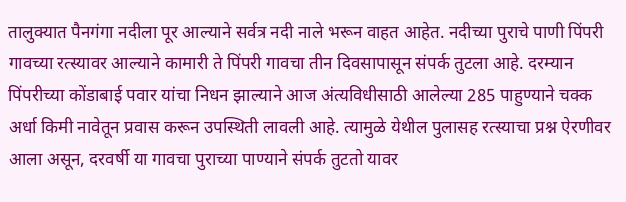तालुक्यात पैनगंगा नदीला पूर आल्याने सर्वत्र नदी नाले भरून वाहत आहेत. नदीच्या पुराचे पाणी पिंपरी गावच्या रत्स्यावर आल्याने कामारी ते पिंपरी गावचा तीन दिवसापासून संपर्क तुटला आहे. दरम्यान पिंपरीच्या कोंडाबाई पवार यांचा निधन झाल्याने आज अंत्यविधीसाठी आलेल्या 285 पाहुण्याने चक्क अर्धा किमी नावेतून प्रवास करून उपस्थिती लावली आहे. त्यामुळे येथील पुलासह रत्स्याचा प्रश्न ऐरणीवर आला असून, दरवर्षी या गावचा पुराच्या पाण्याने संपर्क तुटतो यावर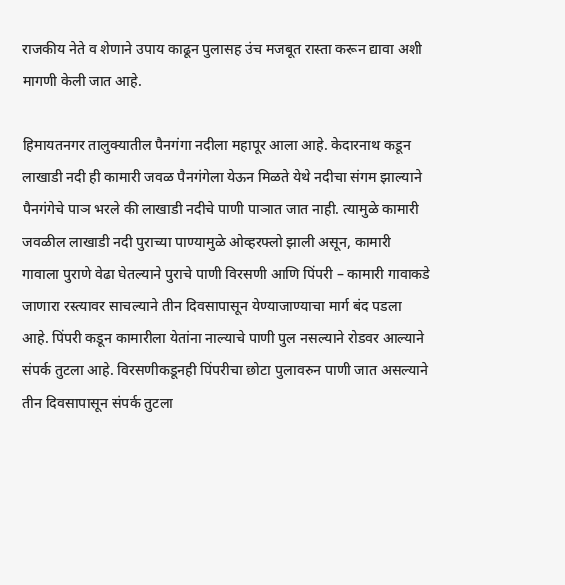राजकीय नेते व शेणाने उपाय काढून पुलासह उंच मजबूत रास्ता करून द्यावा अशी मागणी केली जात आहे.

हिमायतनगर तालुक्यातील पैनगंगा नदीला महापूर आला आहे. केदारनाथ कडून लाखाडी नदी ही कामारी जवळ पैनगंगेला येऊन मिळते येथे नदीचा संगम झाल्याने पैनगंगेचे पाञ भरले की लाखाडी नदीचे पाणी पाञात जात नाही. त्यामुळे कामारी जवळील लाखाडी नदी पुराच्या पाण्यामुळे ओव्हरफ्लो झाली असून, कामारी गावाला पुराणे वेढा घेतल्याने पुराचे पाणी विरसणी आणि पिंपरी – कामारी गावाकडे जाणारा रस्त्यावर साचल्याने तीन दिवसापासून येण्याजाण्याचा मार्ग बंद पडला आहे. पिंपरी कडून कामारीला येतांना नाल्याचे पाणी पुल नसल्याने रोडवर आल्याने संपर्क तुटला आहे. विरसणीकडूनही पिंपरीचा छोटा पुलावरुन पाणी जात असल्याने तीन दिवसापासून संपर्क तुटला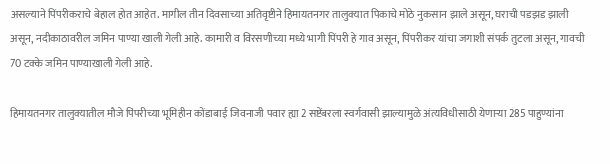असल्याने पिंपरीकराचे बेहाल होत आहेत. मागील तीन दिवसाच्या अतिवृष्टीने हिमायतनगर तालुक्यात पिकाचे मोठे नुकसान झाले असून, घराची पडझड झाली असून, नदीकाठावरील जमिन पाण्या खाली गेली आहे. कामारी व विरसणीच्या मध्ये भागी पिंपरी हे गाव असून, पिंपरीकर यांचा जगाशी संपर्क तुटला असून, गावची 70 टक्के जमिन पाण्याखाली गेली आहे.

हिमायतनगर तालुक्यातील मौजे पिंपरीच्या भूमिहीन कोंडाबाई जिवनाजी पवार ह्या 2 सष्टेंबरला स्वर्गवासी झाल्यामुळे अंत्यविधीसाठी येणार्‍या 285 पाहुण्यांना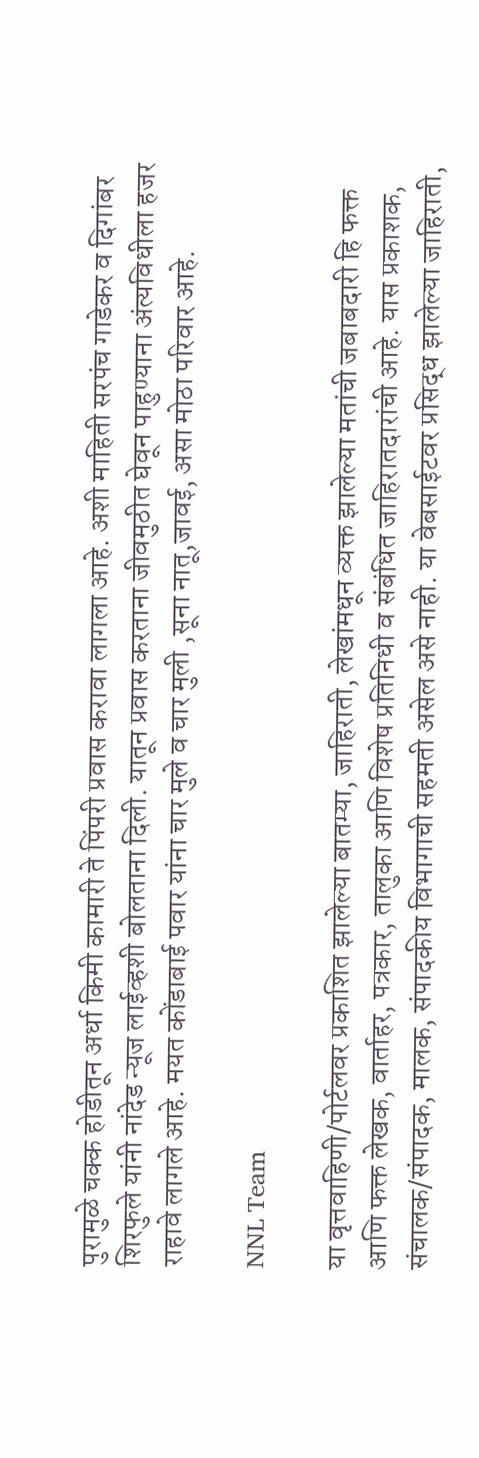पुरामुळे चक्क होडीतून अर्धा किमी कामारी ते पिंपरी प्रवास करावा लागला आहे. अशी माहिती सरपंच गाडेकर व दिगांबर शिरफुले यांनी नांदेड न्यूज लाईव्हशी बोलताना दिली. यातून प्रवास करताना जीवमुठीत घेवून पाहुण्याना अंत्यविधीला हजर राहावे लागले आहे. मयत कोंडाबाई पवार यांना चार मुले व चार मुली ,सूना नातू,जावई, असा मोठा परिवार आहे.

NNL Team

या वृत्तवाहिणी/पोर्टलवर प्रकाशित झालेल्या बातम्या, जाहिराती, लेखांमधून व्यक्त झालेल्या मतांची जबाबदारी हि फक्त आणि फक्त लेखक, वार्ताहर, पत्रकार, तालुका आणि विशेष प्रतिनिधी व संबंधित जाहिरातदारांची आहे. यास प्रकाशक, संचालक/संपादक, मालक, संपादकीय विभागाची सहमती असेल असे नाही. या वेबसाईटवर प्रसिद्ध झालेल्या जाहिराती,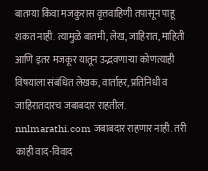बातम्या किंवा मजकुरास वृत्तवाहिणी तपासून पाहू शकत नाही. त्यामुळे बातमी, लेख, जाहिरात, माहिती आणि इतर मजकूर यातून उद्भवणाऱ्या कोणत्याही विषयाला संबंधित लेखक, वार्ताहर, प्रतिनिधी व जाहिरातदारच जबाबदार राहतील. nnlmarathi.com जबाबदार राहणार नाही. तरी काही वाद-विवाद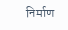निर्माण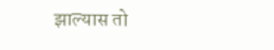झाल्यास तो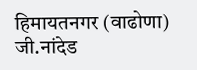हिमायतनगर (वाढोणा) जी.नांदेड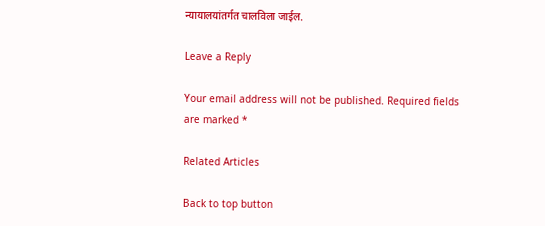न्यायालयांतर्गत चालविला जाईल.

Leave a Reply

Your email address will not be published. Required fields are marked *

Related Articles

Back to top button